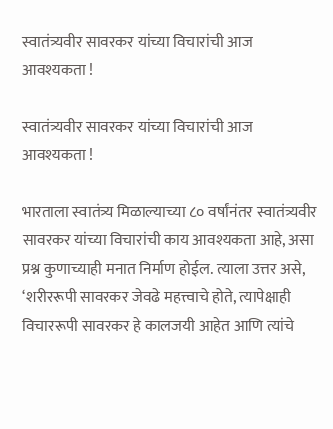स्वातंत्र्यवीर सावरकर यांच्या विचारांची आज आवश्यकता !

स्वातंत्र्यवीर सावरकर यांच्या विचारांची आज आवश्यकता !

भारताला स्वातंत्र्य मिळाल्याच्या ८० वर्षांनंतर स्वातंत्र्यवीर सावरकर यांच्या विचारांची काय आवश्यकता आहे, असा प्रश्न कुणाच्याही मनात निर्माण होईल. त्याला उत्तर असे, ‘शरीररूपी सावरकर जेवढे महत्त्वाचे होते, त्यापेक्षाही विचाररूपी सावरकर हे कालजयी आहेत आणि त्यांचे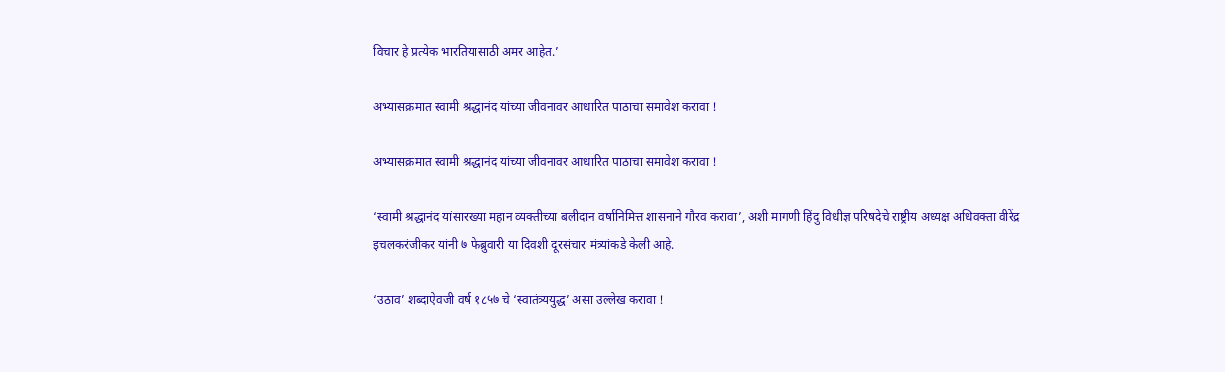विचार हे प्रत्येक भारतियासाठी अमर आहेत.’

अभ्यासक्रमात स्वामी श्रद्धानंद यांच्या जीवनावर आधारित पाठाचा समावेश करावा !

अभ्यासक्रमात स्वामी श्रद्धानंद यांच्या जीवनावर आधारित पाठाचा समावेश करावा !

‘स्वामी श्रद्धानंद यांसारख्या महान व्यक्तीच्या बलीदान वर्षानिमित्त शासनाने गौरव करावा’, अशी मागणी हिंदु विधीज्ञ परिषदेचे राष्ट्रीय अध्यक्ष अधिवक्ता वीरेंद्र इचलकरंजीकर यांनी ७ फेब्रुवारी या दिवशी दूरसंचार मंत्र्यांकडे केली आहे.

‘उठाव’ शब्दाऐवजी वर्ष १८५७ चे ‘स्वातंत्र्ययुद्ध’ असा उल्लेख करावा !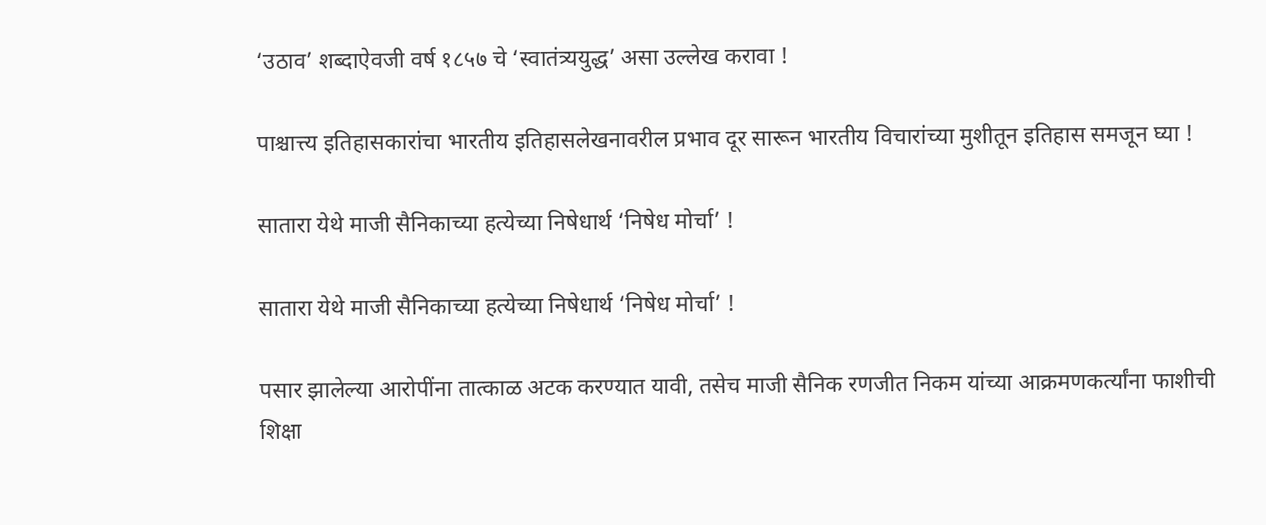‘उठाव’ शब्दाऐवजी वर्ष १८५७ चे ‘स्वातंत्र्ययुद्ध’ असा उल्लेख करावा !

पाश्चात्त्य इतिहासकारांचा भारतीय इतिहासलेखनावरील प्रभाव दूर सारून भारतीय विचारांच्या मुशीतून इतिहास समजून घ्या !

सातारा येथे माजी सैनिकाच्या हत्येच्या निषेधार्थ ‘निषेध मोर्चा’ !

सातारा येथे माजी सैनिकाच्या हत्येच्या निषेधार्थ ‘निषेध मोर्चा’ !

पसार झालेल्या आरोपींना तात्काळ अटक करण्यात यावी, तसेच माजी सैनिक रणजीत निकम यांच्या आक्रमणकर्त्यांना फाशीची शिक्षा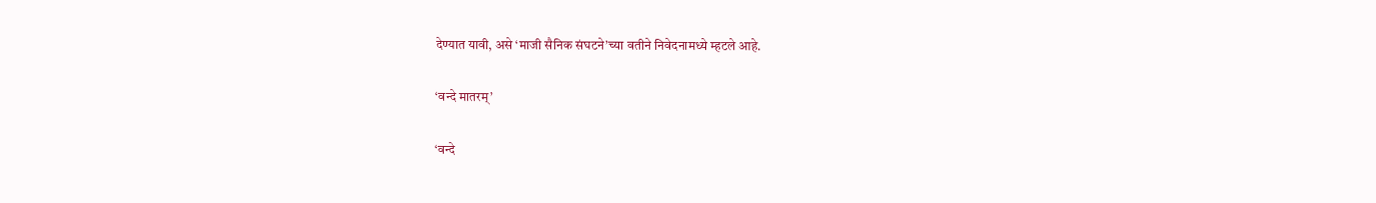देण्यात यावी, असे ‘माजी सैनिक संघटने’च्या वतीने निवेदनामध्ये म्हटले आहे.

‘वन्दे मातरम्’

‘वन्दे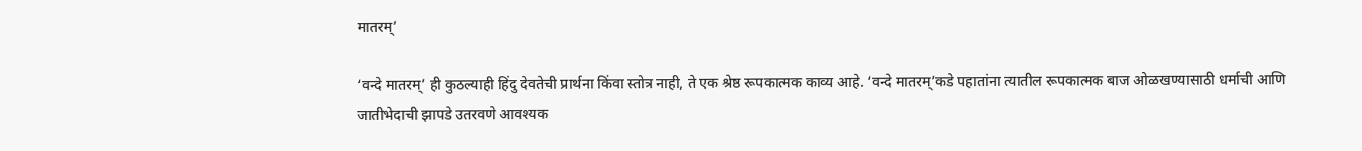मातरम्’

‘वन्दे मातरम्’ ही कुठल्याही हिंदु देवतेची प्रार्थना किंवा स्तोत्र नाही, ते एक श्रेष्ठ रूपकात्मक काव्य आहे. ‘वन्दे मातरम्’कडे पहातांना त्यातील रूपकात्मक बाज ओळखण्यासाठी धर्माची आणि जातीभेदाची झापडे उतरवणे आवश्यक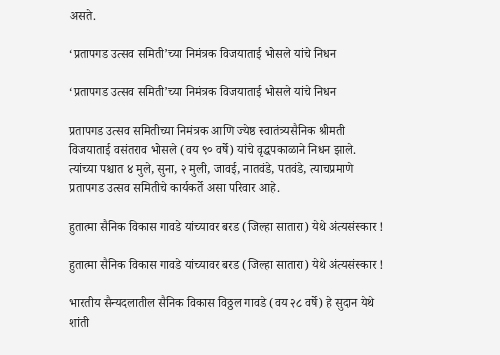असते.

‘प्रतापगड उत्सव समिती’च्या निमंत्रक विजयाताई भोसले यांचे निधन

‘प्रतापगड उत्सव समिती’च्या निमंत्रक विजयाताई भोसले यांचे निधन

प्रतापगड उत्सव समितीच्या निमंत्रक आणि ज्येष्ठ स्वातंत्र्यसैनिक श्रीमती विजयाताई वसंतराव भोसले (वय ९० वर्षे) यांचे वृद्धपकाळाने निधन झाले. त्यांच्या पश्चात ४ मुले, सुना, २ मुली, जावई, नातवंडे, पतवंडे, त्याचप्रमाणे प्रतापगड उत्सव समितीचे कार्यकर्ते असा परिवार आहे.

हुतात्मा सैनिक विकास गावडे यांच्यावर बरड (जिल्हा सातारा) येथे अंत्यसंस्कार !

हुतात्मा सैनिक विकास गावडे यांच्यावर बरड (जिल्हा सातारा) येथे अंत्यसंस्कार !

भारतीय सैन्यदलातील सैनिक विकास विठ्ठल गावडे (वय २८ वर्षे) हे सुदान येथे शांती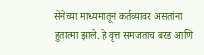सेनेच्या माध्यमातून कर्तव्यावर असतांना हुतात्मा झाले. हे वृत्त समजताच बरड आणि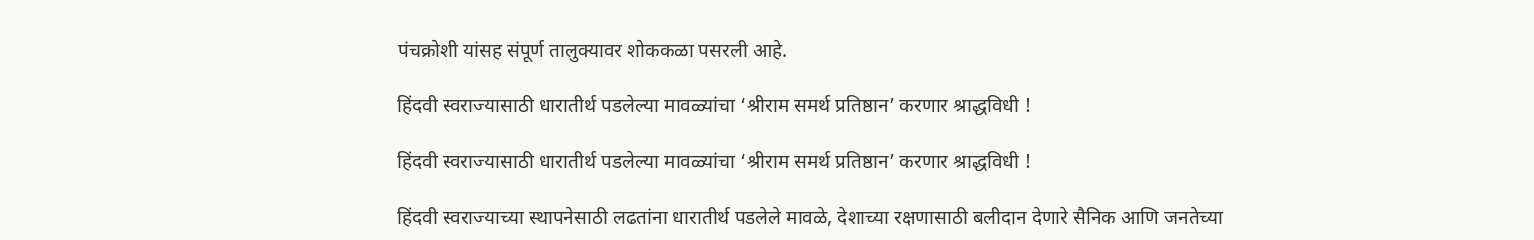पंचक्रोशी यांसह संपूर्ण तालुक्यावर शोककळा पसरली आहे.

हिंदवी स्वराज्यासाठी धारातीर्थ पडलेल्या मावळ्यांचा ‘श्रीराम समर्थ प्रतिष्ठान’ करणार श्राद्धविधी !

हिंदवी स्वराज्यासाठी धारातीर्थ पडलेल्या मावळ्यांचा ‘श्रीराम समर्थ प्रतिष्ठान’ करणार श्राद्धविधी !

हिंदवी स्वराज्याच्या स्थापनेसाठी लढतांना धारातीर्थ पडलेले मावळे, देशाच्या रक्षणासाठी बलीदान देणारे सैनिक आणि जनतेच्या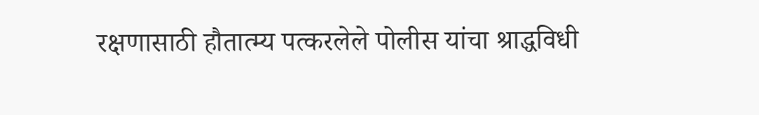रक्षणासाठी हौतात्म्य पत्करलेले पोलीस यांचा श्राद्धविधी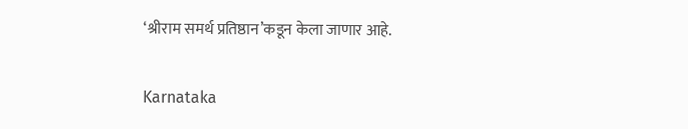‘श्रीराम समर्थ प्रतिष्ठान’कडून केला जाणार आहे.

Karnataka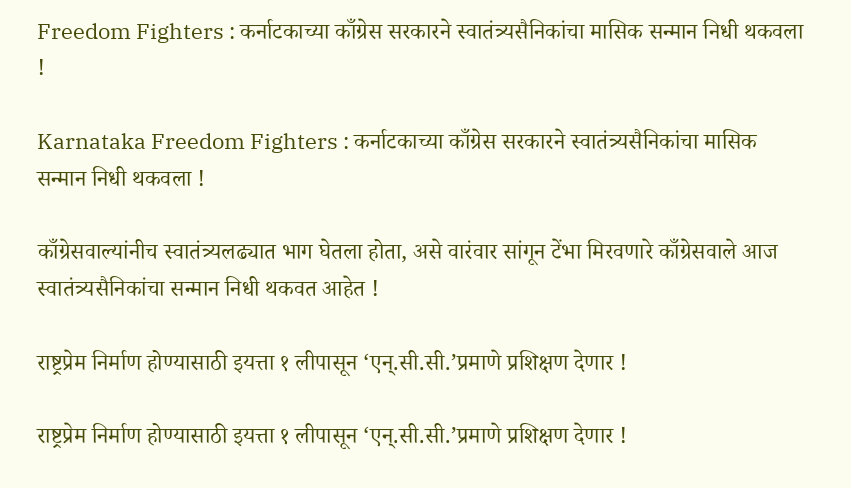Freedom Fighters : कर्नाटकाच्या काँग्रेस सरकारने स्वातंत्र्यसैनिकांचा मासिक सन्मान निधी थकवला !

Karnataka Freedom Fighters : कर्नाटकाच्या काँग्रेस सरकारने स्वातंत्र्यसैनिकांचा मासिक सन्मान निधी थकवला !

काँग्रेसवाल्यांनीच स्वातंत्र्यलढ्यात भाग घेतला होता, असे वारंवार सांगून टेंभा मिरवणारे काँग्रेसवाले आज स्वातंत्र्यसैनिकांचा सन्मान निधी थकवत आहेत !

राष्ट्रप्रेम निर्माण होण्यासाठी इयत्ता १ लीपासून ‘एन्.सी.सी.’प्रमाणे प्रशिक्षण देणार !

राष्ट्रप्रेम निर्माण होण्यासाठी इयत्ता १ लीपासून ‘एन्.सी.सी.’प्रमाणे प्रशिक्षण देणार !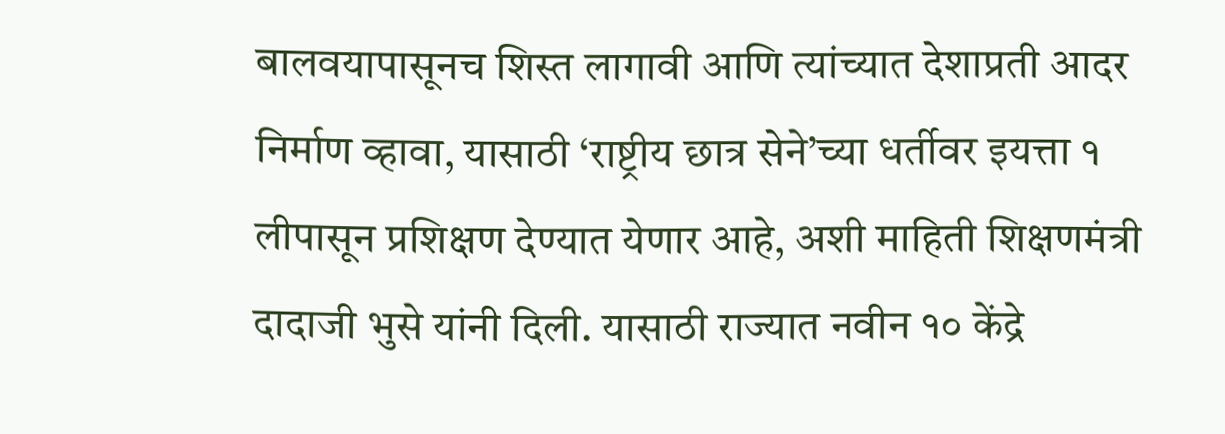बालवयापासूनच शिस्त लागावी आणि त्यांच्यात देशाप्रती आदर निर्माण व्हावा, यासाठी ‘राष्ट्रीय छात्र सेने’च्या धर्तीवर इयत्ता १ लीपासून प्रशिक्षण देण्यात येणार आहे, अशी माहिती शिक्षणमंत्री दादाजी भुसे यांनी दिली. यासाठी राज्यात नवीन १० केंद्रे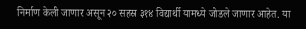निर्माण केली जाणार असून २० सहस्र ३१४ विद्यार्थी यामध्ये जोडले जाणार आहेत. या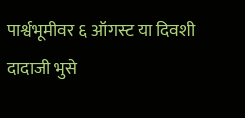पार्श्वभूमीवर ६ ऑगस्ट या दिवशी दादाजी भुसे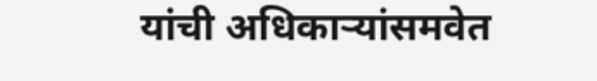यांची अधिकार्‍यांसमवेत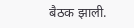बैठक झाली.